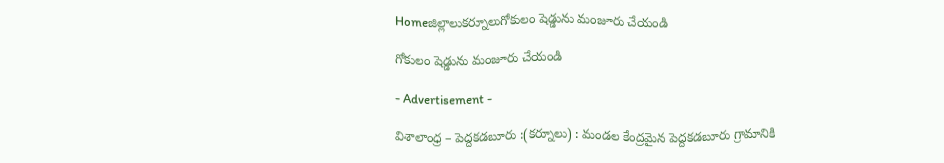Homeజిల్లాలుకర్నూలుగోకులం షెడ్డును మంజూరు చేయండి

గోకులం షెడ్డును మంజూరు చేయండి

- Advertisement -

విశాలాంధ్ర – పెద్దకడబూరు :(కర్నూలు) : మండల కేంద్రమైన పెద్దకడబూరు గ్రామానికి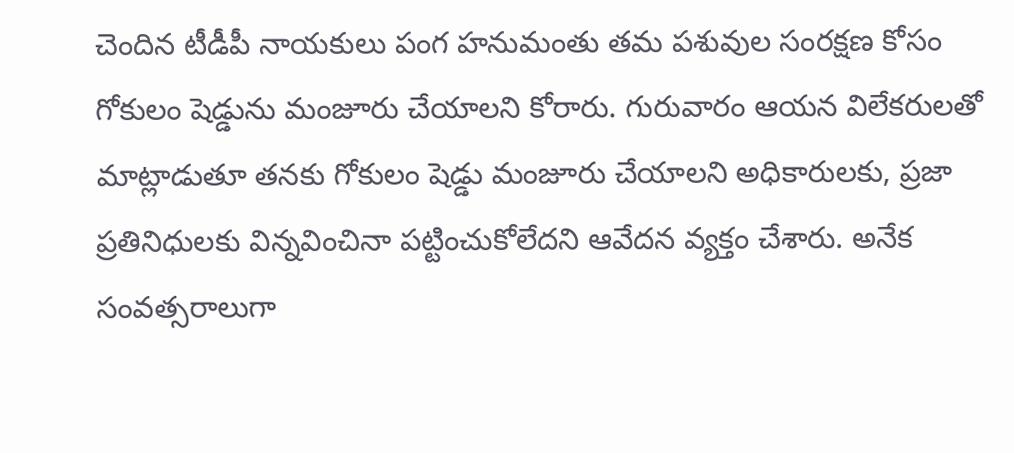చెందిన టీడీపీ నాయకులు పంగ హనుమంతు తమ పశువుల సంరక్షణ కోసం గోకులం షెడ్డును మంజూరు చేయాలని కోరారు. గురువారం ఆయన విలేకరులతో మాట్లాడుతూ తనకు గోకులం షెడ్డు మంజూరు చేయాలని అధికారులకు, ప్రజా ప్రతినిధులకు విన్నవించినా పట్టించుకోలేదని ఆవేదన వ్యక్తం చేశారు. అనేక సంవత్సరాలుగా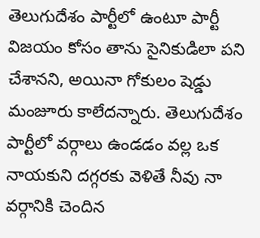తెలుగుదేశం పార్టీలో ఉంటూ పార్టీ విజయం కోసం తాను సైనికుడిలా పని చేశానని, అయినా గోకులం షెడ్డు మంజూరు కాలేదన్నారు. తెలుగుదేశం పార్టీలో వర్గాలు ఉండడం వల్ల ఒక నాయకుని దగ్గరకు వెళితే నీవు నా వర్గానికి చెందిన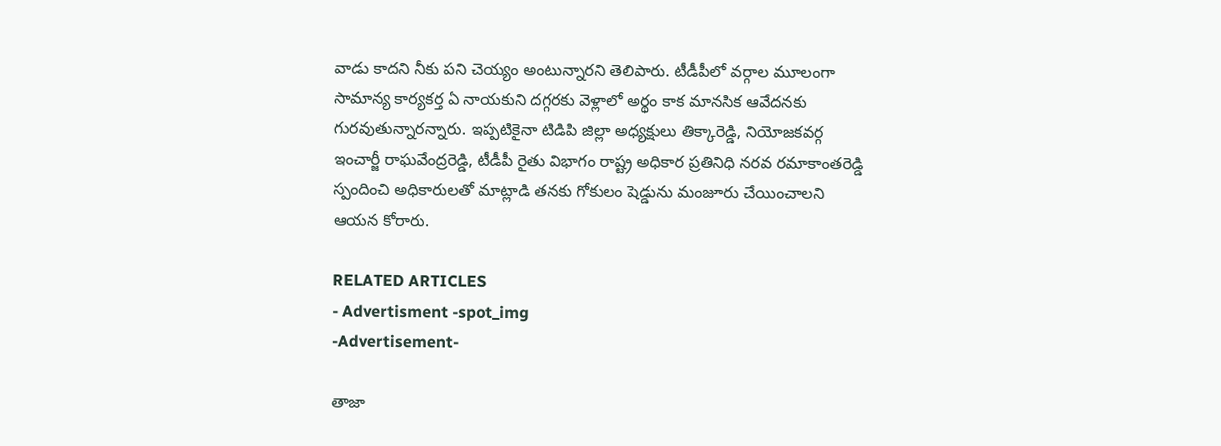వాడు కాదని నీకు పని చెయ్యం అంటున్నారని తెలిపారు. టీడీపీలో వర్గాల మూలంగా సామాన్య కార్యకర్త ఏ నాయకుని దగ్గరకు వెళ్లాలో అర్థం కాక మానసిక ఆవేదనకు గురవుతున్నారన్నారు. ఇప్పటికైనా టిడిపి జిల్లా అధ్యక్షులు తిక్కారెడ్డి, నియోజకవర్గ ఇంచార్జీ రాఘవేంద్రరెడ్డి, టీడీపీ రైతు విభాగం రాష్ట్ర అధికార ప్రతినిధి నరవ రమాకాంతరెడ్డి స్పందించి అధికారులతో మాట్లాడి తనకు గోకులం షెడ్డును మంజూరు చేయించాలని ఆయన కోరారు.

RELATED ARTICLES
- Advertisment -spot_img
-Advertisement-

తాజా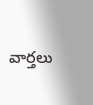వార్తలు